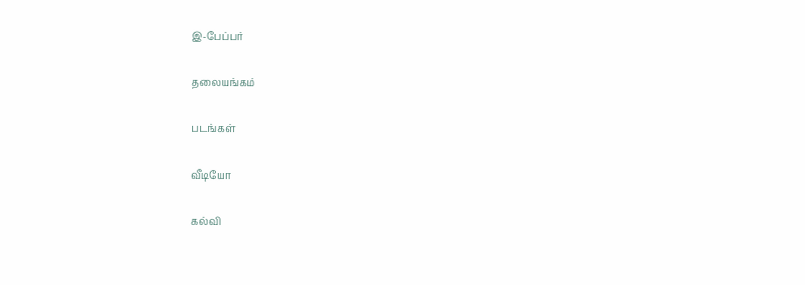இ-பேப்பர்

தலையங்கம்

படங்கள்

வீடியோ

கல்வி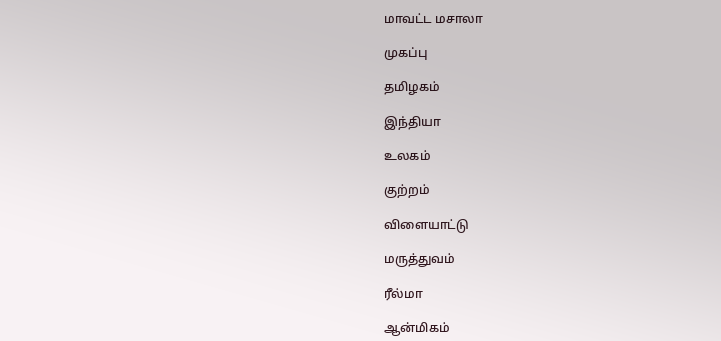மாவட்ட மசாலா

முகப்பு

தமிழகம்

இந்தியா

உலகம்

குற்றம்

விளையாட்டு

மருத்துவம்

ரீல்மா

ஆன்மிகம்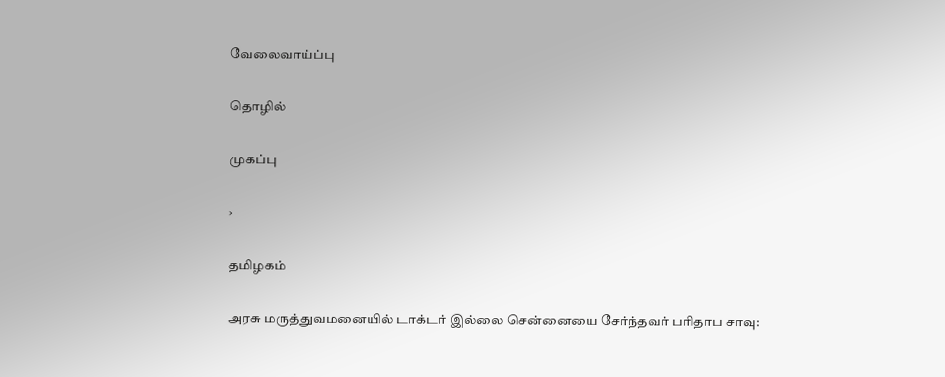வேலைவாய்ப்பு

தொழில்

முகப்பு

›

தமிழகம்

அரசு மருத்துவமனையில் டாக்டர் இல்லை சென்னையை சேர்ந்தவர் பரிதாப சாவு: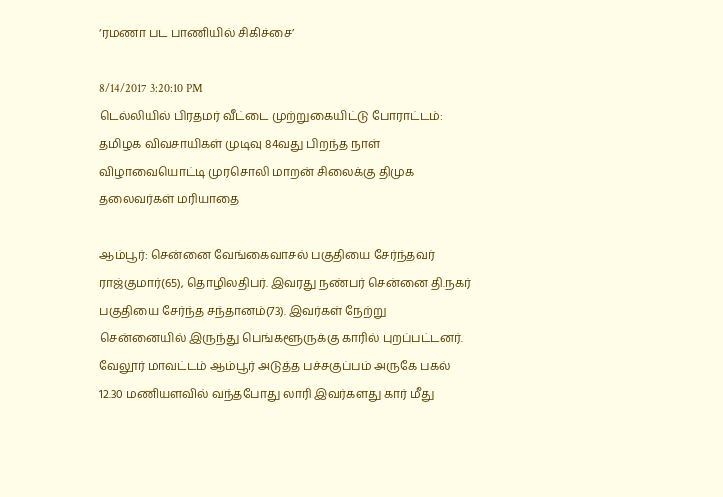‘ரமணா பட பாணியில் சிகிச்சை’

8/14/2017 3:20:10 PM
டெல்லியில் பிரதமர் வீட்டை முற்றுகையிட்டு போராட்டம்: தமிழக விவசாயிகள் முடிவு 84வது பிறந்த நாள் விழாவையொட்டி முரசொலி மாறன் சிலைக்கு திமுக தலைவர்கள் மரியாதை

ஆம்பூர்: சென்னை வேங்கைவாசல் பகுதியை சேர்ந்தவர் ராஜ்குமார்(65), தொழிலதிபர். இவரது நண்பர் சென்னை தி.நகர் பகுதியை சேர்ந்த சந்தானம்(73). இவர்கள் நேற்று சென்னையில் இருந்து பெங்களூருக்கு காரில் புறப்பட்டனர். வேலூர் மாவட்டம் ஆம்பூர் அடுத்த பச்சகுப்பம் அருகே பகல் 12.30 மணியளவில் வந்தபோது லாரி இவர்களது கார் மீது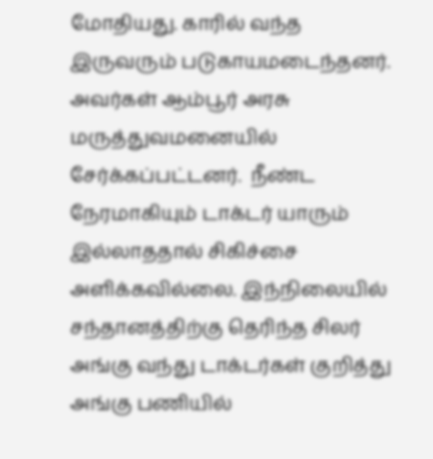மோதியது. காரில் வந்த இருவரும் படுகாயமடைந்தனர். அவர்கள் ஆம்பூர் அரசு மருத்துவமனையில் சேர்க்கப்பட்டனர்.  நீண்ட நேரமாகியும் டாக்டர் யாரும் இல்லாததால் சிகிச்சை அளிக்கவில்லை. இந்நிலையில் சந்தானத்திற்கு தெரிந்த சிலர் அங்கு வந்து டாக்டர்கள் குறித்து அங்கு பணியில்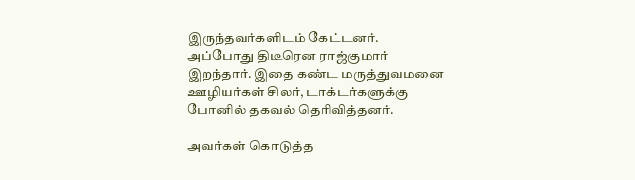இருந்தவர்களிடம் கேட்டனர். அப்போது திடீரென ராஜ்குமார் இறந்தார். இதை கண்ட மருத்துவமனை ஊழியர்கள் சிலர், டாக்டர்களுக்கு போனில் தகவல் தெரிவித்தனர்.

அவர்கள் கொடுத்த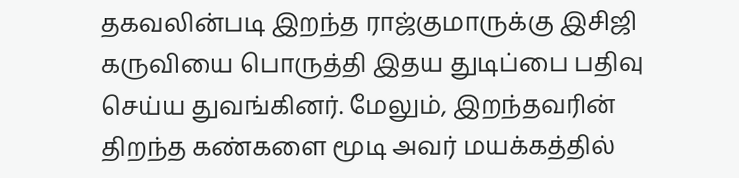தகவலின்படி இறந்த ராஜ்குமாருக்கு இசிஜி கருவியை பொருத்தி இதய துடிப்பை பதிவு செய்ய துவங்கினர். மேலும், இறந்தவரின் திறந்த கண்களை மூடி அவர் மயக்கத்தில்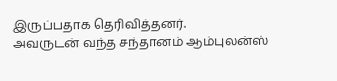இருப்பதாக தெரிவித்தனர்.
அவருடன் வந்த சந்தானம் ஆம்புலன்ஸ்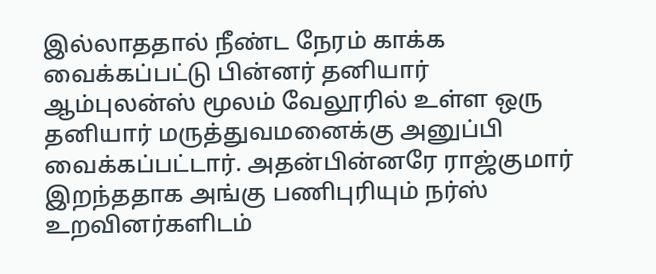இல்லாததால் நீண்ட நேரம் காக்க வைக்கப்பட்டு பின்னர் தனியார் ஆம்புலன்ஸ் மூலம் வேலூரில் உள்ள ஒரு தனியார் மருத்துவமனைக்கு அனுப்பி வைக்கப்பட்டார். அதன்பின்னரே ராஜ்குமார் இறந்ததாக அங்கு பணிபுரியும் நர்ஸ் உறவினர்களிடம்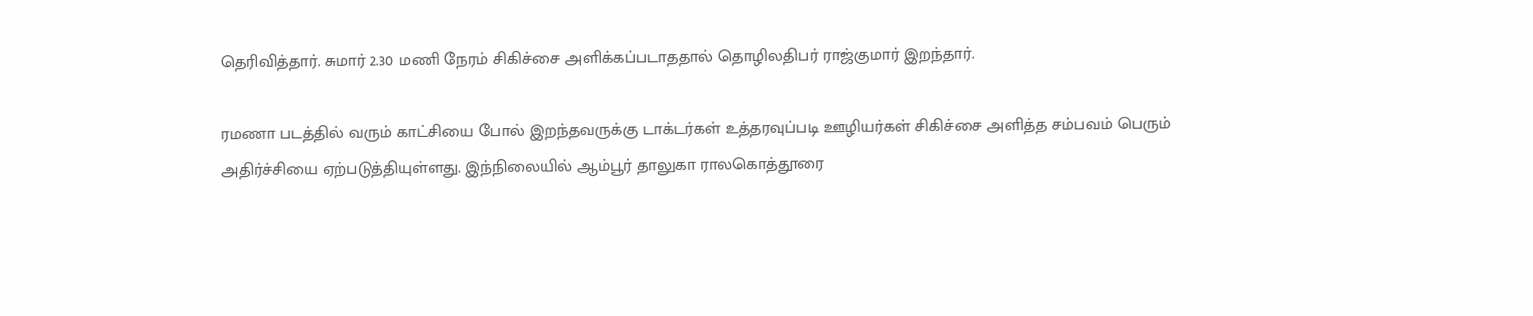தெரிவித்தார். சுமார் 2.30 மணி நேரம் சிகிச்சை அளிக்கப்படாததால் தொழிலதிபர் ராஜ்குமார் இறந்தார்.

ரமணா படத்தில் வரும் காட்சியை போல் இறந்தவருக்கு டாக்டர்கள் உத்தரவுப்படி ஊழியர்கள் சிகிச்சை அளித்த சம்பவம் பெரும் அதிர்ச்சியை ஏற்படுத்தியுள்ளது. இந்நிலையில் ஆம்பூர் தாலுகா ராலகொத்தூரை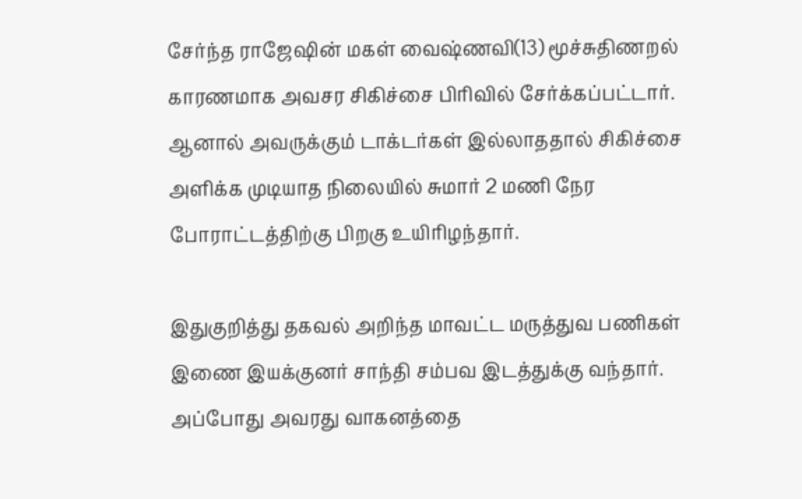சேர்ந்த ராஜேஷின் மகள் வைஷ்ணவி(13) மூச்சுதிணறல் காரணமாக அவசர சிகிச்சை பிரிவில் சேர்க்கப்பட்டார். ஆனால் அவருக்கும் டாக்டர்கள் இல்லாததால் சிகிச்சை அளிக்க முடியாத நிலையில் சுமார் 2 மணி நேர போராட்டத்திற்கு பிறகு உயிரிழந்தார்.

இதுகுறித்து தகவல் அறிந்த மாவட்ட மருத்துவ பணிகள் இணை இயக்குனர் சாந்தி சம்பவ இடத்துக்கு வந்தார். அப்போது அவரது வாகனத்தை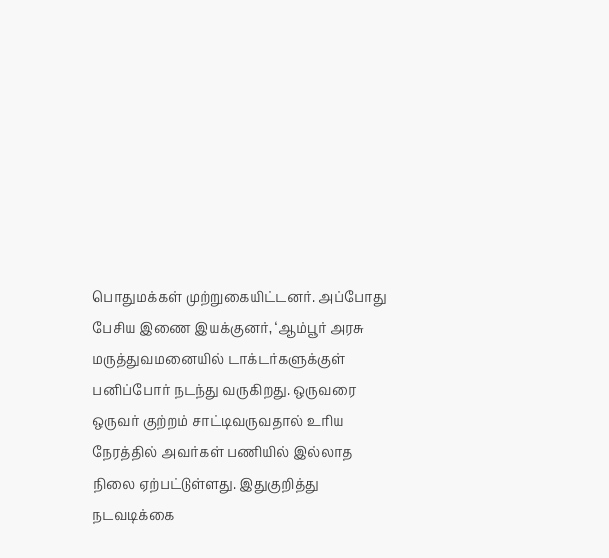பொதுமக்கள் முற்றுகையிட்டனர். அப்போது பேசிய இணை இயக்குனர், ‘ஆம்பூர் அரசு மருத்துவமனையில் டாக்டர்களுக்குள் பனிப்போர் நடந்து வருகிறது. ஒருவரை ஒருவர் குற்றம் சாட்டிவருவதால் உரிய நேரத்தில் அவர்கள் பணியில் இல்லாத நிலை ஏற்பட்டுள்ளது. இதுகுறித்து நடவடிக்கை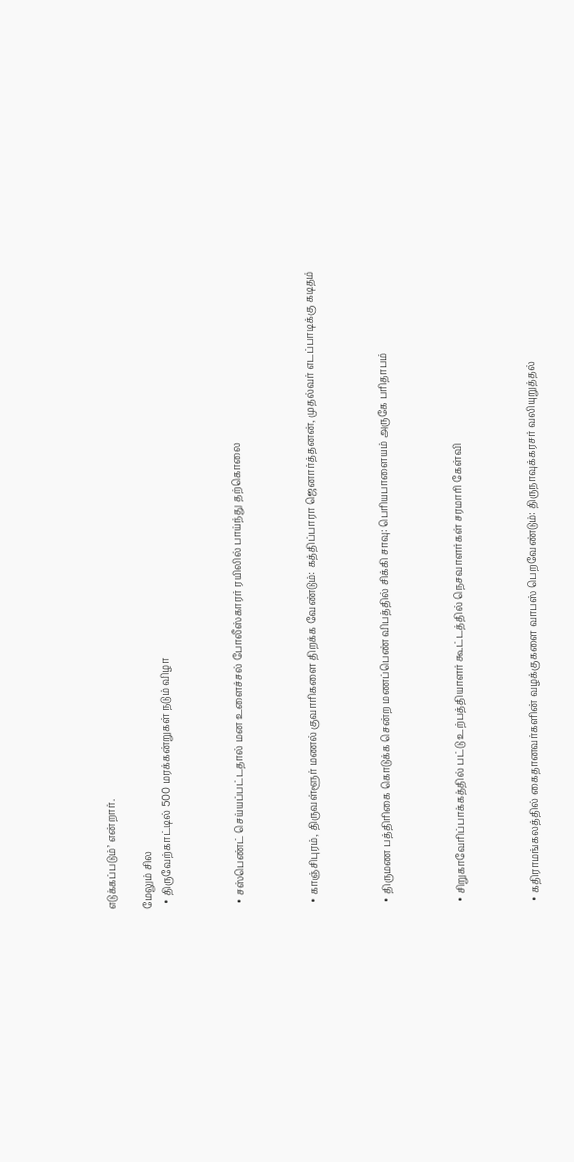எடுக்கப்படும்’ என்றார்.

மேலும் சில
  • திருவேற்காட்டில் 500 மரக்கன்றுகள் நடும் விழா



  • சஸ்பெண்ட் செய்யப்பட்டதால் மன உளைச்சல் போலீஸ்காரர் ரயிலில் பாய்ந்து தற்கொலை



  • காஞ்சிபுரம், திருவள்ளூர் மணல் குவாரிகளை திறக்க வேண்டும்: கத்திப்பாரா ஜெனார்த்தனன், முதல்வர் எடப்பாடிக்கு கடிதம்



  • திருமண பத்திரிகை கொடுக்க சென்ற மணப்பெண் விபத்தில் சிக்கி சாவு: பெரியபாளையம் அருகே பரிதாபம்



  • சிறுகாவேரிப்பாக்கத்தில் பட்டு உற்பத்தியாளர் கூட்டத்தில் நெசவாளர்கள் சரமாரி கேள்வி



  • கதிராமங்கலத்தில் கைதானவர்களின் வழக்குகளை வாபஸ் பெறவேண்டும்: திருநாவுக்கரசர் வலியுறுத்தல்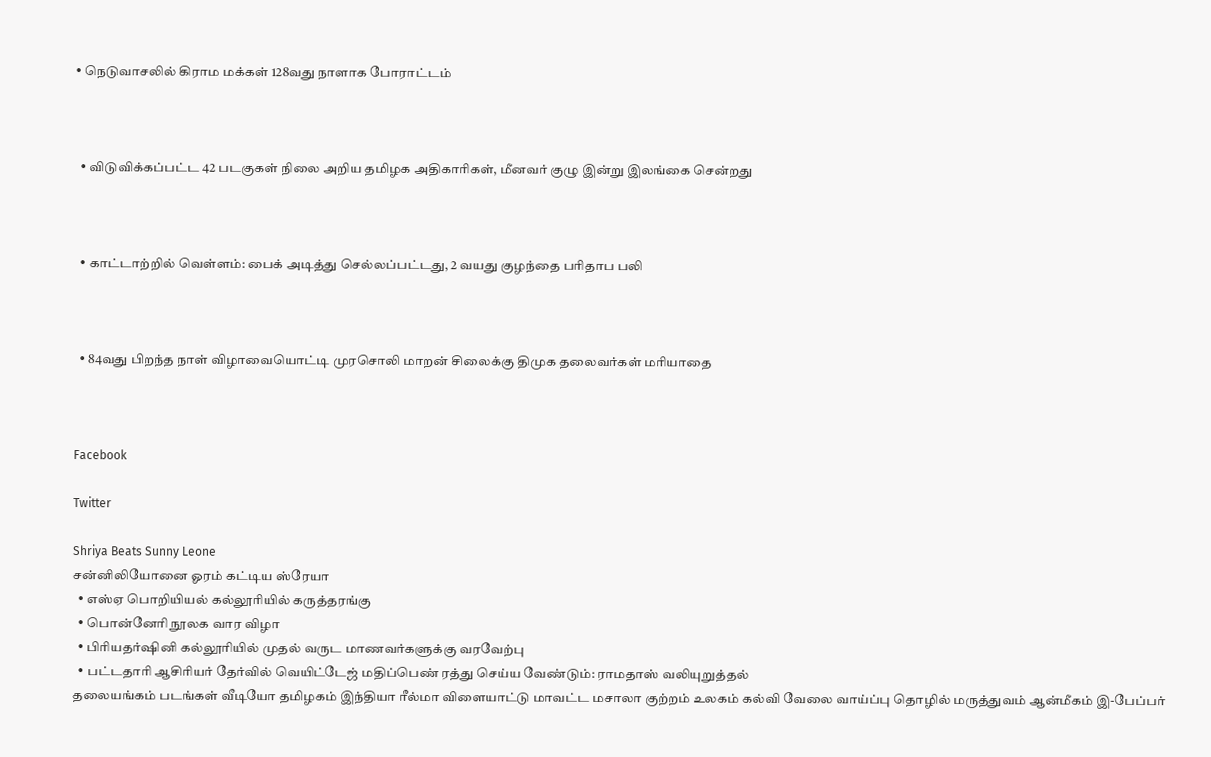• நெடுவாசலில் கிராம மக்கள் 128வது நாளாக போராட்டம்



  • விடுவிக்கப்பட்ட 42 படகுகள் நிலை அறிய தமிழக அதிகாரிகள், மீனவர் குழு இன்று இலங்கை சென்றது



  • காட்டாற்றில் வெள்ளம்: பைக் அடித்து செல்லப்பட்டது, 2 வயது குழந்தை பரிதாப பலி



  • 84வது பிறந்த நாள் விழாவையொட்டி முரசொலி மாறன் சிலைக்கு திமுக தலைவர்கள் மரியாதை



Facebook

Twitter

Shriya Beats Sunny Leone
சன்னிலியோனை ஓரம் கட்டிய ஸ்ரேயா
  • எஸ்ஏ பொறியியல் கல்லூரியில் கருத்தரங்கு
  • பொன்னேரி நூலக வார விழா
  • பிரியதர்ஷினி கல்லூரியில் முதல் வருட மாணவர்களுக்கு வரவேற்பு
  • பட்டதாரி ஆசிரியர் தேர்வில் வெயிட்டேஜ் மதிப்பெண் ரத்து செய்ய வேண்டும்: ராமதாஸ் வலியுறுத்தல்
தலையங்கம் படங்கள் வீடியோ தமிழகம் இந்தியா ரீல்மா விளையாட்டு மாவட்ட மசாலா குற்றம் உலகம் கல்வி வேலை வாய்ப்பு தொழில் மருத்துவம் ஆன்மீகம் இ-பேப்பர்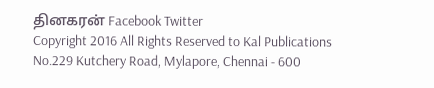தினகரன் Facebook Twitter
Copyright 2016 All Rights Reserved to Kal Publications
No.229 Kutchery Road, Mylapore, Chennai - 600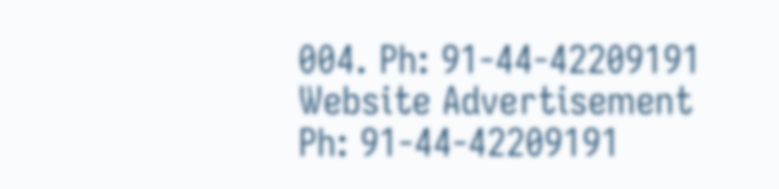004. Ph: 91-44-42209191
Website Advertisement
Ph: 91-44-42209191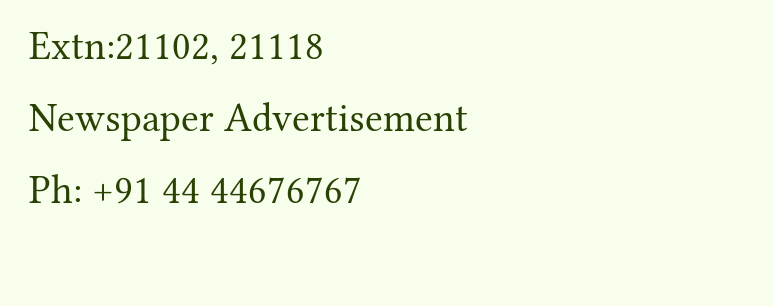Extn:21102, 21118
Newspaper Advertisement
Ph: +91 44 44676767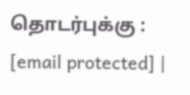தொடர்புக்கு : [email protected] |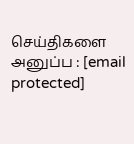செய்திகளை அனுப்ப : [email protected]